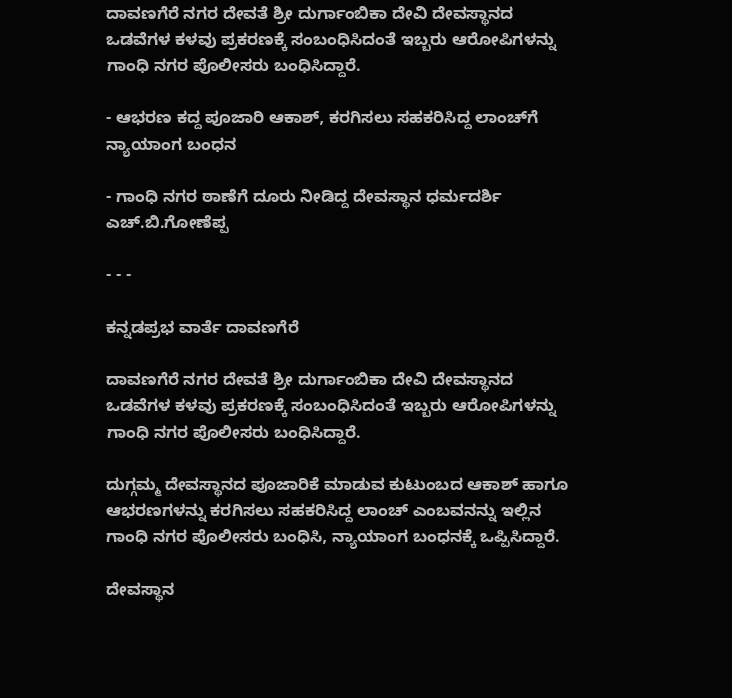ದಾವಣಗೆರೆ ನಗರ ದೇವತೆ ಶ್ರೀ ದುರ್ಗಾಂಬಿಕಾ ದೇವಿ ದೇವಸ್ಥಾನದ ಒಡವೆಗಳ ಕಳವು ಪ್ರಕರಣಕ್ಕೆ ಸಂಬಂಧಿಸಿದಂತೆ ಇಬ್ಬರು ಆರೋಪಿಗಳನ್ನು ಗಾಂಧಿ ನಗರ ಪೊಲೀಸರು ಬಂಧಿಸಿದ್ದಾರೆ.

- ಆಭರಣ ಕದ್ದ ಪೂಜಾರಿ ಆಕಾಶ್, ಕರಗಿಸಲು ಸಹಕರಿಸಿದ್ದ ಲಾಂಚ್‌ಗೆ ನ್ಯಾಯಾಂಗ ಬಂಧನ

- ಗಾಂಧಿ ನಗರ ಠಾಣೆಗೆ ದೂರು ನೀಡಿದ್ದ ದೇವಸ್ಥಾನ ಧರ್ಮದರ್ಶಿ ಎಚ್.ಬಿ.ಗೋಣೆಪ್ಪ

- - -

ಕನ್ನಡಪ್ರಭ ವಾರ್ತೆ ದಾವಣಗೆರೆ

ದಾವಣಗೆರೆ ನಗರ ದೇವತೆ ಶ್ರೀ ದುರ್ಗಾಂಬಿಕಾ ದೇವಿ ದೇವಸ್ಥಾನದ ಒಡವೆಗಳ ಕಳವು ಪ್ರಕರಣಕ್ಕೆ ಸಂಬಂಧಿಸಿದಂತೆ ಇಬ್ಬರು ಆರೋಪಿಗಳನ್ನು ಗಾಂಧಿ ನಗರ ಪೊಲೀಸರು ಬಂಧಿಸಿದ್ದಾರೆ.

ದುಗ್ಗಮ್ಮ ದೇವಸ್ಥಾನದ ಪೂಜಾರಿಕೆ ಮಾಡುವ ಕುಟುಂಬದ ಆಕಾಶ್ ಹಾಗೂ ಆಭರಣಗಳನ್ನು ಕರಗಿಸಲು ಸಹಕರಿಸಿದ್ದ ಲಾಂಚ್ ಎಂಬವನನ್ನು ಇಲ್ಲಿನ ಗಾಂಧಿ ನಗರ ಪೊಲೀಸರು ಬಂಧಿಸಿ, ನ್ಯಾಯಾಂಗ ಬಂಧನಕ್ಕೆ ಒಪ್ಪಿಸಿದ್ದಾರೆ.

ದೇವಸ್ಥಾನ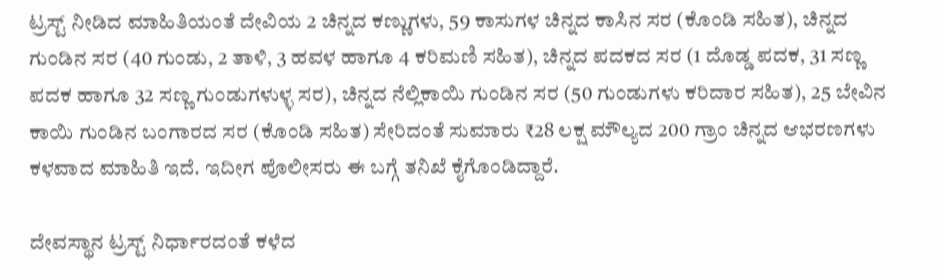ಟ್ರಸ್ಟ್‌ ನೀಡಿದ ಮಾಹಿತಿಯಂತೆ ದೇವಿಯ 2 ಚಿನ್ನದ ಕಣ್ಣುಗಳು, 59 ಕಾಸುಗಳ ಚಿನ್ನದ ಕಾಸಿನ ಸರ (ಕೊಂಡಿ ಸಹಿತ), ಚಿನ್ನದ ಗುಂಡಿನ ಸರ (40 ಗುಂಡು, 2 ತಾಳಿ, 3 ಹವಳ ಹಾಗೂ 4 ಕರಿಮಣಿ ಸಹಿತ), ಚಿನ್ನದ ಪದಕದ ಸರ (1 ದೊಡ್ಡ ಪದಕ, 31 ಸಣ್ಣ ಪದಕ ಹಾಗೂ 32 ಸಣ್ಣ ಗುಂಡುಗಳುಳ್ಳ ಸರ), ಚಿನ್ನದ ನೆಲ್ಲಿಕಾಯಿ ಗುಂಡಿನ ಸರ (50 ಗುಂಡುಗಳು ಕರಿದಾರ ಸಹಿತ), 25 ಬೇವಿನ ಕಾಯಿ ಗುಂಡಿನ ಬಂಗಾರದ ಸರ (ಕೊಂಡಿ ಸಹಿತ) ಸೇರಿದಂತೆ ಸುಮಾರು ₹28 ಲಕ್ಷ ಮೌಲ್ಯದ 200 ಗ್ರಾಂ ಚಿನ್ನದ ಆಭರಣಗಳು ಕಳವಾದ ಮಾಹಿತಿ ಇದೆ. ಇದೀಗ ಪೊಲೀಸರು ಈ ಬಗ್ಗೆ ತನಿಖೆ ಕೈಗೊಂಡಿದ್ದಾರೆ.

ದೇವಸ್ಥಾನ ಟ್ರಸ್ಟ್ ನಿರ್ಧಾರದಂತೆ ಕಳೆದ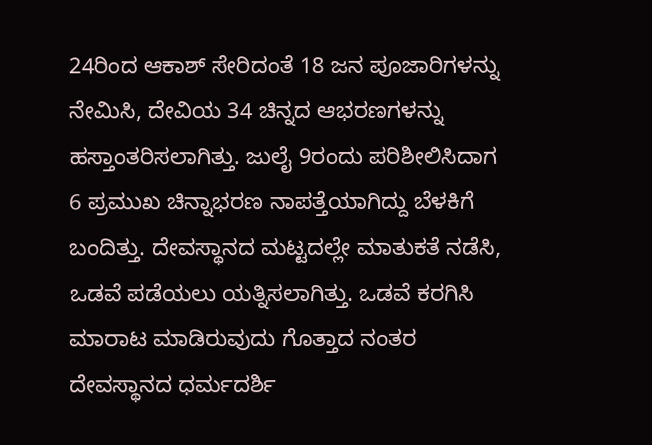24ರಿಂದ ಆಕಾಶ್ ಸೇರಿದಂತೆ 18 ಜನ ಪೂಜಾರಿಗಳನ್ನು ನೇಮಿಸಿ, ದೇವಿಯ 34 ಚಿನ್ನದ ಆಭರಣಗಳನ್ನು ಹಸ್ತಾಂತರಿಸಲಾಗಿತ್ತು. ಜುಲೈ 9ರಂದು ಪರಿಶೀಲಿಸಿದಾಗ 6 ಪ್ರಮುಖ ಚಿನ್ನಾಭರಣ ನಾಪತ್ತೆಯಾಗಿದ್ದು ಬೆಳಕಿಗೆ ಬಂದಿತ್ತು. ದೇವಸ್ಥಾನದ ಮಟ್ಟದಲ್ಲೇ ಮಾತುಕತೆ ನಡೆಸಿ, ಒಡವೆ ಪಡೆಯಲು ಯತ್ನಿಸಲಾಗಿತ್ತು. ಒಡವೆ ಕರಗಿಸಿ ಮಾರಾಟ ಮಾಡಿರುವುದು ಗೊತ್ತಾದ ನಂತರ ದೇವಸ್ಥಾನದ ಧರ್ಮದರ್ಶಿ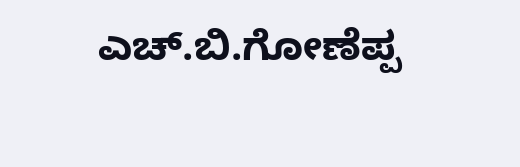ಎಚ್.ಬಿ.ಗೋಣೆಪ್ಪ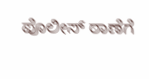ಪೊಲೀಸ್ ಠಾಣೆಗೆ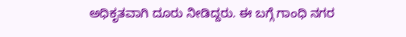ಅಧಿಕೃತವಾಗಿ ದೂರು ನೀಡಿದ್ದರು. ಈ ಬಗ್ಗೆ ಗಾಂಧಿ ನಗರ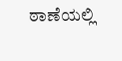ಠಾಣೆಯಲ್ಲಿ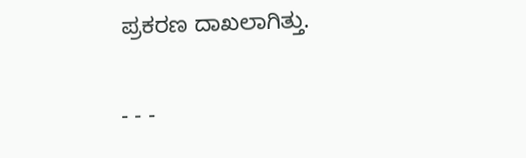ಪ್ರಕರಣ ದಾಖಲಾಗಿತ್ತು.

- - -